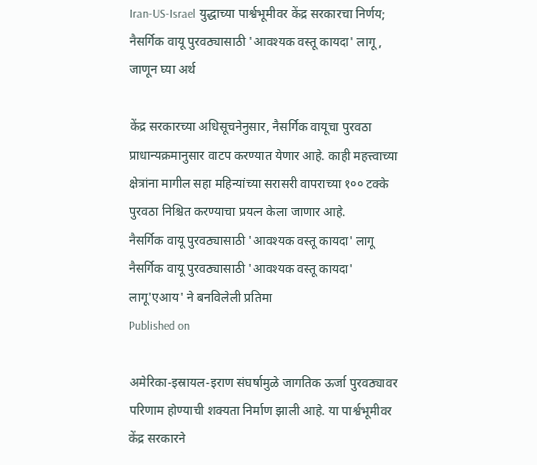Iran-US-Israel युद्धाच्या पार्श्वभूमीवर केंद्र सरकारचा निर्णय; नैसर्गिक वायू पुरवठ्यासाठी 'आवश्यक वस्तू कायदा' लागू, जाणून घ्या अर्थ

केंद्र सरकारच्या अधिसूचनेनुसार, नैसर्गिक वायूचा पुरवठा प्राधान्यक्रमानुसार वाटप करण्यात येणार आहे. काही महत्त्वाच्या क्षेत्रांना मागील सहा महिन्यांच्या सरासरी वापराच्या १०० टक्के पुरवठा निश्चित करण्याचा प्रयत्न केला जाणार आहे.
नैसर्गिक वायू पुरवठ्यासाठी 'आवश्यक वस्तू कायदा' लागू
नैसर्गिक वायू पुरवठ्यासाठी 'आवश्यक वस्तू कायदा' लागू'एआय' ने बनविलेली प्रतिमा
Published on

अमेरिका-इस्रायल-इराण संघर्षामुळे जागतिक ऊर्जा पुरवठ्यावर परिणाम होण्याची शक्यता निर्माण झाली आहे. या पार्श्वभूमीवर केंद्र सरकारने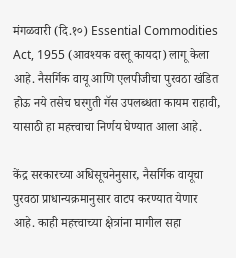मंगळवारी (दि.१०) Essential Commodities Act, 1955 (आवश्यक वस्तू कायदा) लागू केला आहे. नैसर्गिक वायू आणि एलपीजीचा पुरवठा खंडित होऊ नये तसेच घरगुती गॅस उपलब्धता कायम राहावी, यासाठी हा महत्त्वाचा निर्णय घेण्यात आला आहे.

केंद्र सरकारच्या अधिसूचनेनुसार, नैसर्गिक वायूचा पुरवठा प्राधान्यक्रमानुसार वाटप करण्यात येणार आहे. काही महत्त्वाच्या क्षेत्रांना मागील सहा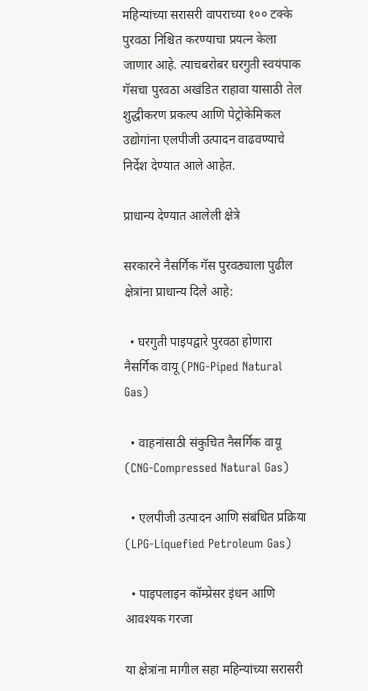महिन्यांच्या सरासरी वापराच्या १०० टक्के पुरवठा निश्चित करण्याचा प्रयत्न केला जाणार आहे. त्याचबरोबर घरगुती स्वयंपाक गॅसचा पुरवठा अखंडित राहावा यासाठी तेल शुद्धीकरण प्रकल्प आणि पेट्रोकेमिकल उद्योगांना एलपीजी उत्पादन वाढवण्याचे निर्देश देण्यात आले आहेत.

प्राधान्य देण्यात आलेली क्षेत्रे

सरकारने नैसर्गिक गॅस पुरवठ्याला पुढील क्षेत्रांना प्राधान्य दिले आहे:

  • घरगुती पाइपद्वारे पुरवठा होणारा नैसर्गिक वायू (PNG-Piped Natural Gas)

  • वाहनांसाठी संकुचित नैसर्गिक वायू (CNG-Compressed Natural Gas)

  • एलपीजी उत्पादन आणि संबंधित प्रक्रिया (LPG-Liquefied Petroleum Gas)

  • पाइपलाइन कॉम्प्रेसर इंधन आणि आवश्यक गरजा

या क्षेत्रांना मागील सहा महिन्यांच्या सरासरी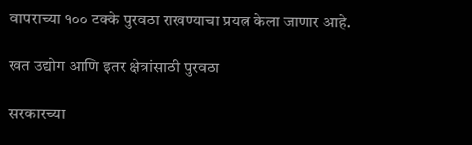वापराच्या १०० टक्के पुरवठा राखण्याचा प्रयत्न केला जाणार आहे.

खत उद्योग आणि इतर क्षेत्रांसाठी पुरवठा

सरकारच्या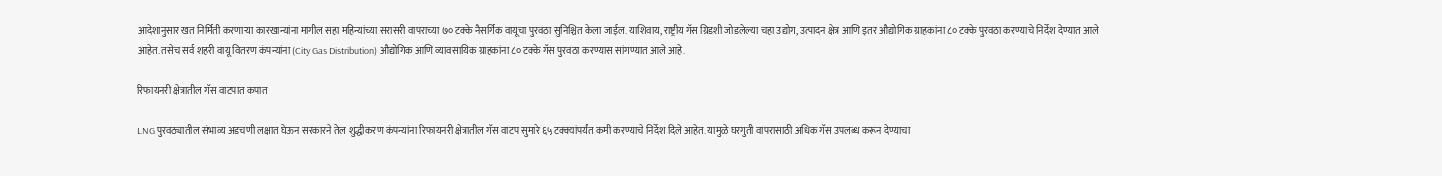आदेशानुसार खत निर्मिती करणाऱ्या कारखान्यांना मागील सहा महिन्यांच्या सरासरी वापराच्या ७० टक्के नैसर्गिक वायूचा पुरवठा सुनिश्चित केला जाईल. याशिवाय, राष्ट्रीय गॅस ग्रिडशी जोडलेल्या चहा उद्योग, उत्पादन क्षेत्र आणि इतर औद्योगिक ग्राहकांना ८० टक्के पुरवठा करण्याचे निर्देश देण्यात आले आहेत. तसेच सर्व शहरी वायू वितरण कंपन्यांना (City Gas Distribution) औद्योगिक आणि व्यावसायिक ग्राहकांना ८० टक्के गॅस पुरवठा करण्यास सांगण्यात आले आहे.

रिफायनरी क्षेत्रातील गॅस वाटपात कपात

LNG पुरवठ्यातील संभाव्य अडचणी लक्षात घेऊन सरकारने तेल शुद्धीकरण कंपन्यांना रिफायनरी क्षेत्रातील गॅस वाटप सुमारे ६५ टक्क्यांपर्यंत कमी करण्याचे निर्देश दिले आहेत. यामुळे घरगुती वापरासाठी अधिक गॅस उपलब्ध करून देण्याचा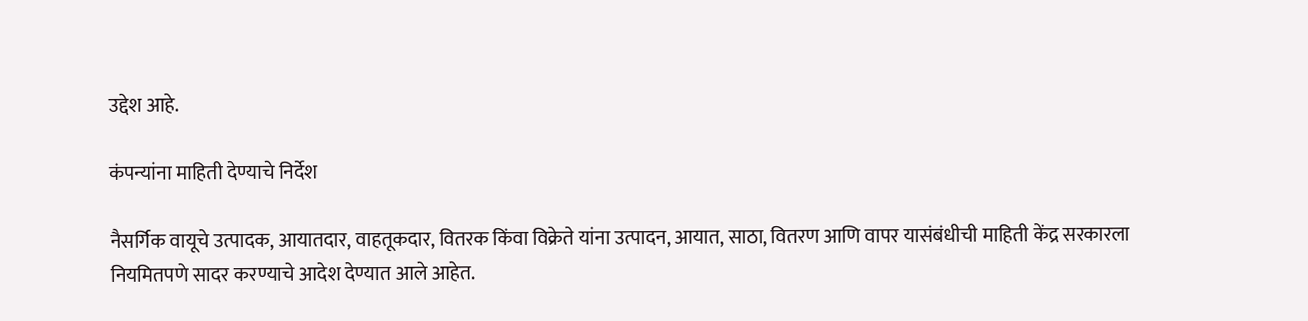उद्देश आहे.

कंपन्यांना माहिती देण्याचे निर्देश

नैसर्गिक वायूचे उत्पादक, आयातदार, वाहतूकदार, वितरक किंवा विक्रेते यांना उत्पादन, आयात, साठा, वितरण आणि वापर यासंबंधीची माहिती केंद्र सरकारला नियमितपणे सादर करण्याचे आदेश देण्यात आले आहेत.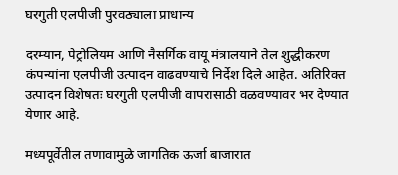घरगुती एलपीजी पुरवठ्याला प्राधान्य

दरम्यान, पेट्रोलियम आणि नैसर्गिक वायू मंत्रालयाने तेल शुद्धीकरण कंपन्यांना एलपीजी उत्पादन वाढवण्याचे निर्देश दिले आहेत. अतिरिक्त उत्पादन विशेषतः घरगुती एलपीजी वापरासाठी वळवण्यावर भर देण्यात येणार आहे.

मध्यपूर्वेतील तणावामुळे जागतिक ऊर्जा बाजारात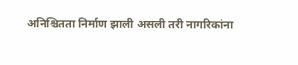अनिश्चितता निर्माण झाली असली तरी नागरिकांना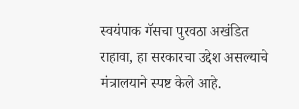स्वयंपाक गॅसचा पुरवठा अखंडित राहावा, हा सरकारचा उद्देश असल्याचे मंत्रालयाने स्पष्ट केले आहे.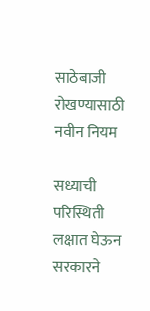साठेबाजी रोखण्यासाठी नवीन नियम

सध्याची परिस्थिती लक्षात घेऊन सरकारने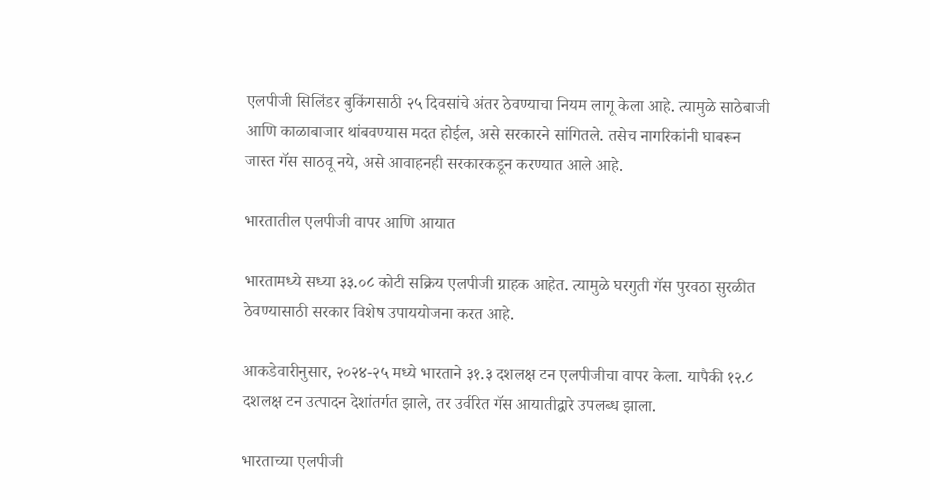एलपीजी सिलिंडर बुकिंगसाठी २५ दिवसांचे अंतर ठेवण्याचा नियम लागू केला आहे. त्यामुळे साठेबाजी आणि काळाबाजार थांबवण्यास मदत होईल, असे सरकारने सांगितले. तसेच नागरिकांनी घाबरून जास्त गॅस साठवू नये, असे आवाहनही सरकारकडून करण्यात आले आहे.

भारतातील एलपीजी वापर आणि आयात

भारतामध्ये सध्या ३३.०८ कोटी सक्रिय एलपीजी ग्राहक आहेत. त्यामुळे घरगुती गॅस पुरवठा सुरळीत ठेवण्यासाठी सरकार विशेष उपाययोजना करत आहे.

आकडेवारीनुसार, २०२४-२५ मध्ये भारताने ३१.३ दशलक्ष टन एलपीजीचा वापर केला. यापैकी १२.८ दशलक्ष टन उत्पादन देशांतर्गत झाले, तर उर्वरित गॅस आयातीद्वारे उपलब्ध झाला.

भारताच्या एलपीजी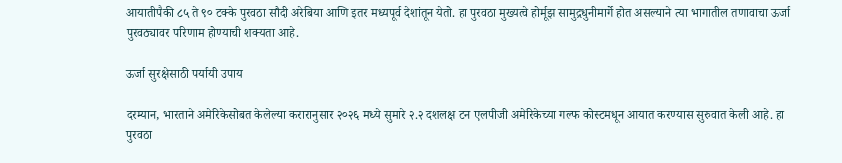आयातीपैकी ८५ ते ९० टक्के पुरवठा सौदी अरेबिया आणि इतर मध्यपूर्व देशांतून येतो. हा पुरवठा मुख्यत्वे होर्मूझ सामुद्रधुनीमार्गे होत असल्याने त्या भागातील तणावाचा ऊर्जा पुरवठ्यावर परिणाम होण्याची शक्यता आहे.

ऊर्जा सुरक्षेसाठी पर्यायी उपाय

दरम्यान, भारताने अमेरिकेसोबत केलेल्या करारानुसार २०२६ मध्ये सुमारे २.२ दशलक्ष टन एलपीजी अमेरिकेच्या गल्फ कोस्टमधून आयात करण्यास सुरुवात केली आहे. हा पुरवठा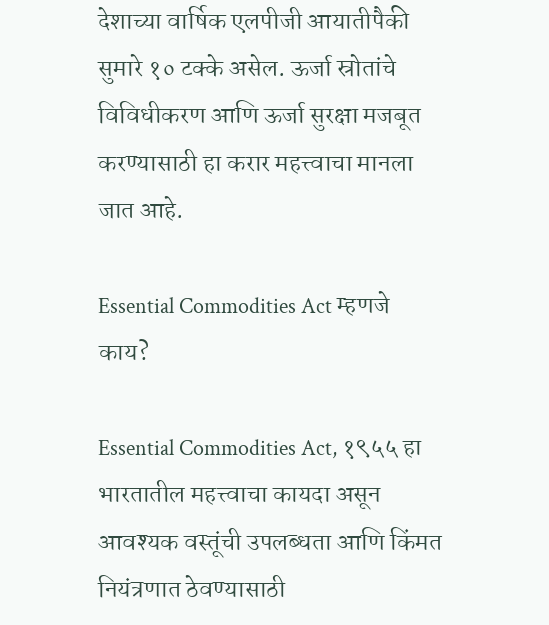देशाच्या वार्षिक एलपीजी आयातीपैकी सुमारे १० टक्के असेल. ऊर्जा स्रोतांचे विविधीकरण आणि ऊर्जा सुरक्षा मजबूत करण्यासाठी हा करार महत्त्वाचा मानला जात आहे.

Essential Commodities Act म्हणजे काय?

Essential Commodities Act, १९५५ हा भारतातील महत्त्वाचा कायदा असून आवश्यक वस्तूंची उपलब्धता आणि किंमत नियंत्रणात ठेवण्यासाठी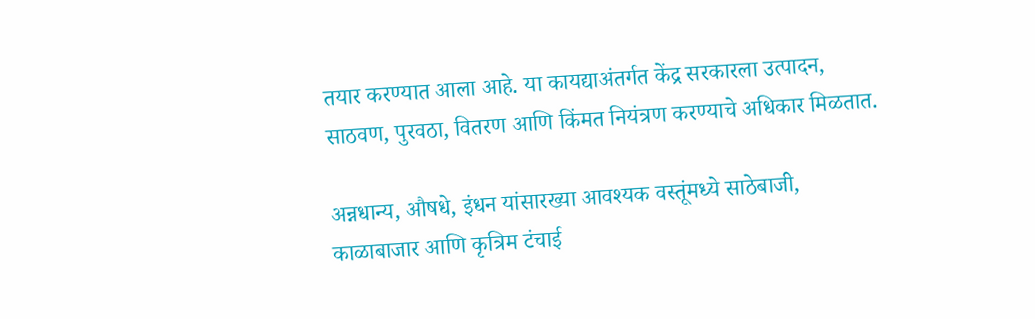तयार करण्यात आला आहे. या कायद्याअंतर्गत केंद्र सरकारला उत्पादन, साठवण, पुरवठा, वितरण आणि किंमत नियंत्रण करण्याचे अधिकार मिळतात.

अन्नधान्य, औषधे, इंधन यांसारख्या आवश्यक वस्तूंमध्ये साठेबाजी, काळाबाजार आणि कृत्रिम टंचाई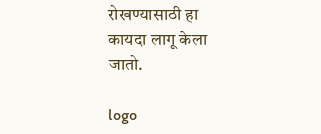रोखण्यासाठी हा कायदा लागू केला जातो.

logo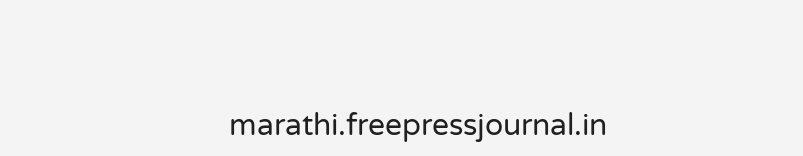marathi.freepressjournal.in